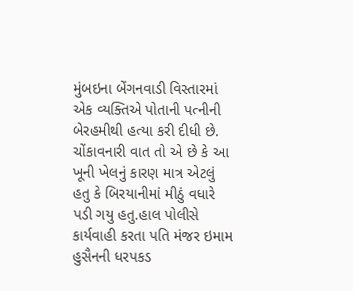મુંબઇના બેંગનવાડી વિસ્તારમાં એક વ્યક્તિએ પોતાની પત્નીની બેરહમીથી હત્યા કરી દીધી છે. ચોંકાવનારી વાત તો એ છે કે આ ખૂની ખેલનું કારણ માત્ર એટલું હતુ કે બિરયાનીમાં મીઠું વધારે પડી ગયુ હતુ.હાલ પોલીસે કાર્યવાહી કરતા પતિ મંજર ઇમામ હુસૈનની ધરપકડ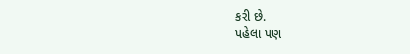કરી છે.
પહેલા પણ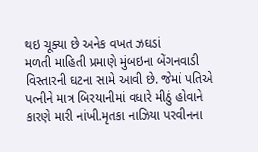થઇ ચૂક્યા છે અનેક વખત ઝઘડાં
મળતી માહિતી પ્રમાણે મુંબઇના બેંગનવાડી વિસ્તારની ઘટના સામે આવી છે. જેમાં પતિએ પત્નીને માત્ર બિરયાનીમાં વધારે મીઠું હોવાને કારણે મારી નાંખી.મૃતકા નાઝિયા પરવીનના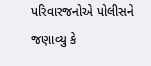પરિવારજનોએ પોલીસને જણાવ્યુ કે